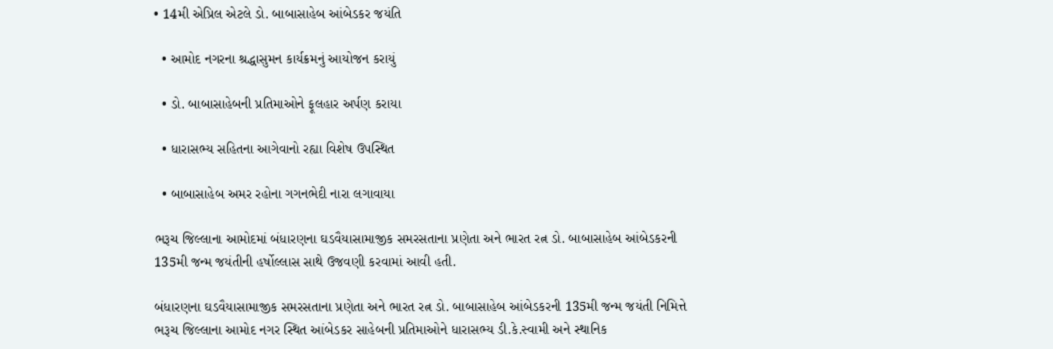• 14મી એપ્રિલ એટલે ડો. બાબાસાહેબ આંબેડકર જયંતિ

  • આમોદ નગરના શ્રદ્ધાસુમન કાર્યક્રમનું આયોજન કરાયું

  • ડો. બાબાસાહેબની પ્રતિમાઓને ફૂલહાર અર્પણ કરાયા

  • ધારાસભ્ય સહિતના આગેવાનો રહ્યા વિશેષ ઉપસ્થિત

  • બાબાસાહેબ અમર રહોના ગગનભેદી નારા લગાવાયા

ભરૂચ જિલ્લાના આમોદમાં બંધારણના ઘડવૈયાસામાજીક સમરસતાના પ્રણેતા અને ભારત રત્ન ડો. બાબાસાહેબ આંબેડકરની 135મી જન્મ જયંતીની હર્ષોલ્લાસ સાથે ઉજવણી કરવામાં આવી હતી.

બંધારણના ઘડવૈયાસામાજીક સમરસતાના પ્રણેતા અને ભારત રત્ન ડો. બાબાસાહેબ આંબેડકરની 135મી જન્મ જયંતી નિમિત્તે ભરૂચ જિલ્લાના આમોદ નગર સ્થિત આંબેડકર સાહેબની પ્રતિમાઓને ધારાસભ્ય ડી.કે.સ્વામી અને સ્થાનિક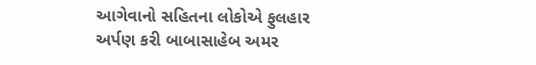આગેવાનો સહિતના લોકોએ ફુલહાર અર્પણ કરી બાબાસાહેબ અમર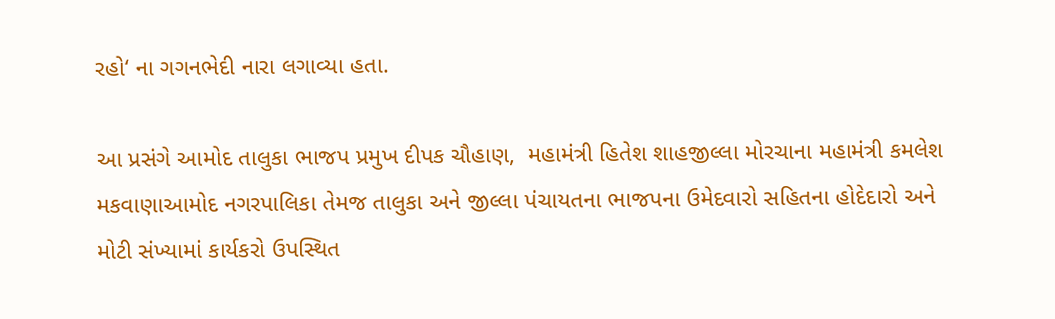રહો‘ ના ગગનભેદી નારા લગાવ્યા હતા.

આ પ્રસંગે આમોદ તાલુકા ભાજપ પ્રમુખ દીપક ચૌહાણ,  મહામંત્રી હિતેશ શાહજીલ્લા મોરચાના મહામંત્રી કમલેશ મકવાણાઆમોદ નગરપાલિકા તેમજ તાલુકા અને જીલ્લા પંચાયતના ભાજપના ઉમેદવારો સહિતના હોદેદારો અને મોટી સંખ્યામાં કાર્યકરો ઉપસ્થિત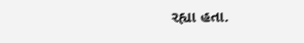રહ્યા હતા.